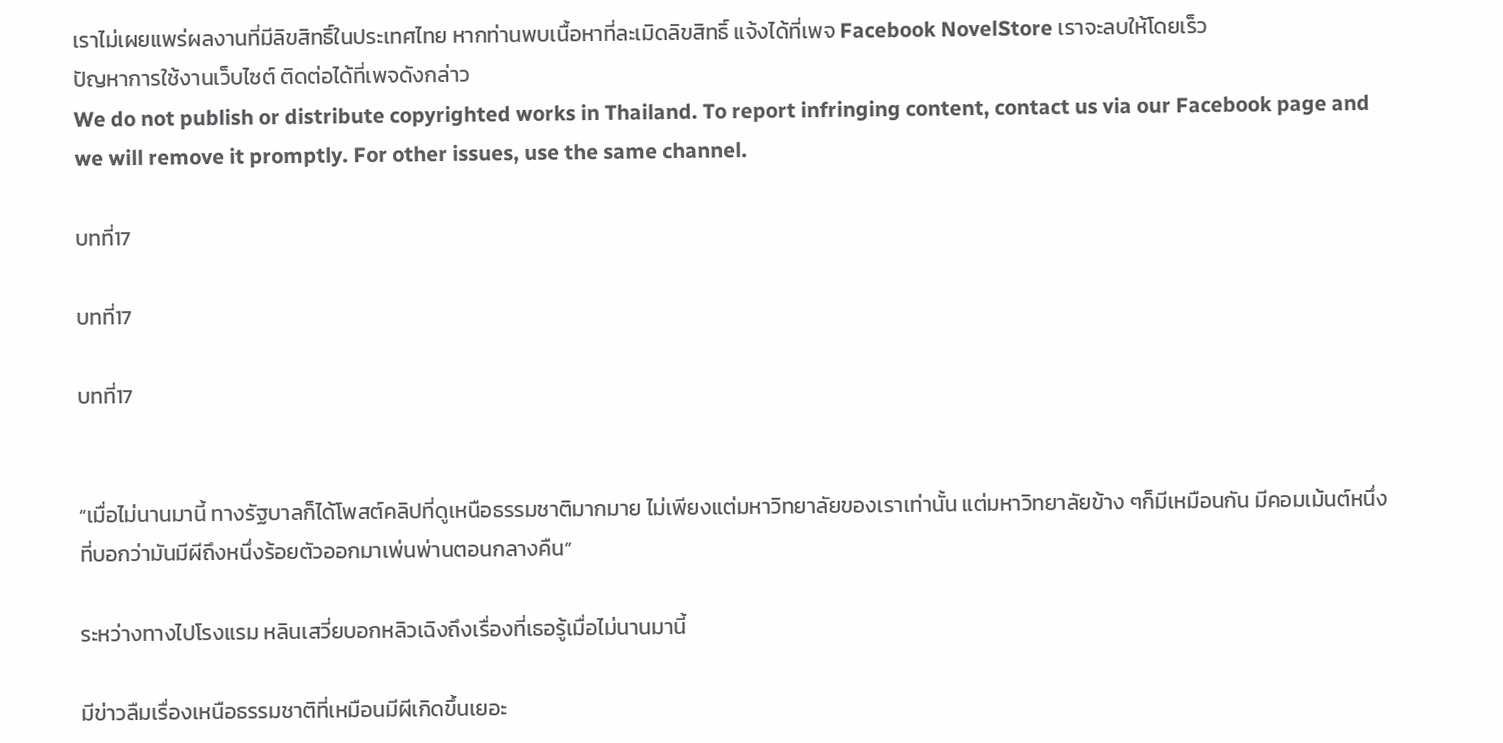เราไม่เผยแพร่ผลงานที่มีลิขสิทธิ์ในประเทศไทย หากท่านพบเนื้อหาที่ละเมิดลิขสิทธิ์ แจ้งได้ที่เพจ Facebook NovelStore เราจะลบให้โดยเร็ว
ปัญหาการใช้งานเว็บไซต์ ติดต่อได้ที่เพจดังกล่าว
We do not publish or distribute copyrighted works in Thailand. To report infringing content, contact us via our Facebook page and we will remove it promptly. For other issues, use the same channel.

บทที่17

บทที่17

บทที่17


“เมื่อไม่นานมานี้ ทางรัฐบาลก็ได้โพสต์คลิปที่ดูเหนือธรรมชาติมากมาย ไม่เพียงแต่มหาวิทยาลัยของเราเท่านั้น แต่มหาวิทยาลัยข้าง ๆก็มีเหมือนกัน มีคอมเม้นต์หนึ่งที่บอกว่ามันมีผีถึงหนึ่งร้อยตัวออกมาเพ่นพ่านตอนกลางคืน”

ระหว่างทางไปโรงแรม หลินเสวี่ยบอกหลิวเฉิงถึงเรื่องที่เธอรู้เมื่อไม่นานมานี้

มีข่าวลืมเรื่องเหนือธรรมชาติที่เหมือนมีผีเกิดขึ้นเยอะ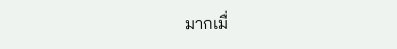มากเมื่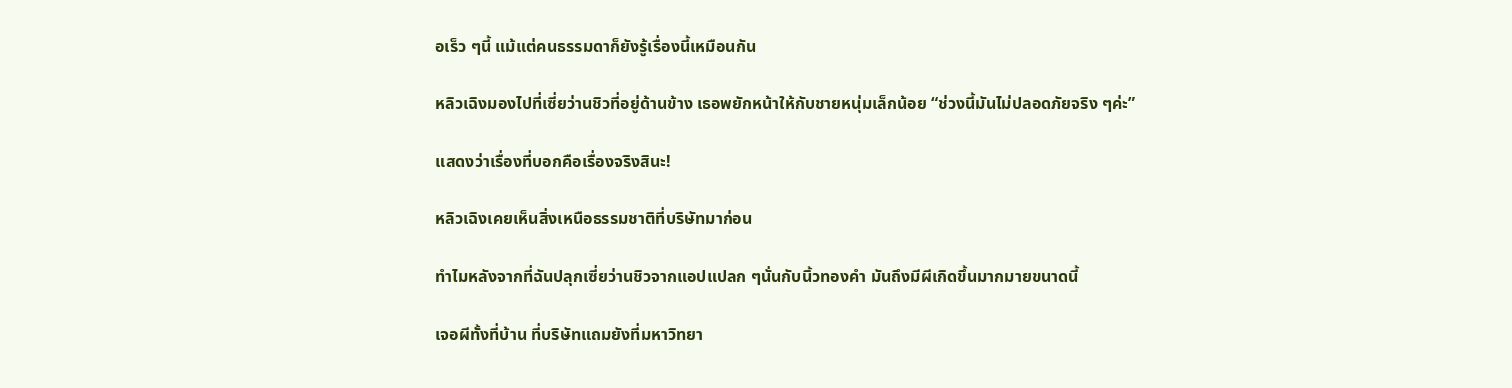อเร็ว ๆนี้ แม้แต่คนธรรมดาก็ยังรู้เรื่องนี้เหมือนกัน

หลิวเฉิงมองไปที่เซี่ยว่านชิวที่อยู่ด้านข้าง เธอพยักหน้าให้กับชายหนุ่มเล็กน้อย “ช่วงนี้มันไม่ปลอดภัยจริง ๆค่ะ”

แสดงว่าเรื่องที่บอกคือเรื่องจริงสินะ!

หลิวเฉิงเคยเห็นสิ่งเหนือธรรมชาติที่บริษัทมาก่อน

ทำไมหลังจากที่ฉันปลุกเซี่ยว่านชิวจากแอปแปลก ๆนั่นกับนิ้วทองคำ มันถึงมีผีเกิดขึ้นมากมายขนาดนี้

เจอผีทั้งที่บ้าน ที่บริษัทแถมยังที่มหาวิทยา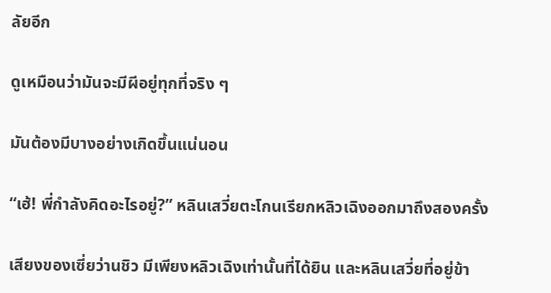ลัยอีก

ดูเหมือนว่ามันจะมีผีอยู่ทุกที่จริง ๆ

มันต้องมีบางอย่างเกิดขึ้นแน่นอน

“เฮ้! พี่กำลังคิดอะไรอยู่?” หลินเสวี่ยตะโกนเรียกหลิวเฉิงออกมาถึงสองครั้ง

เสียงของเซี่ยว่านชิว มีเพียงหลิวเฉิงเท่านั้นที่ได้ยิน และหลินเสวี่ยที่อยู่ข้า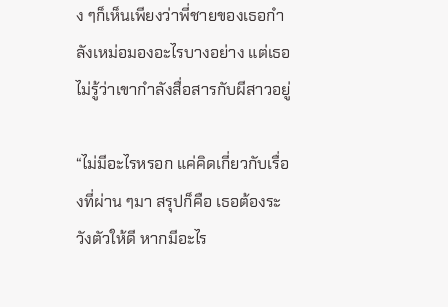ง ๆก็เห็นเพียงว่าพี่ชายของเธอกำลังเหม่อมองอะไรบางอย่าง แต่เธอไม่รู้ว่าเขากำลังสื่อสารกับผีสาวอยู่

“ไม่มีอะไรหรอก แค่คิดเกี่ยวกับเรื่องที่ผ่าน ๆมา สรุปก็คือ เธอต้องระวังตัวให้ดี หากมีอะไร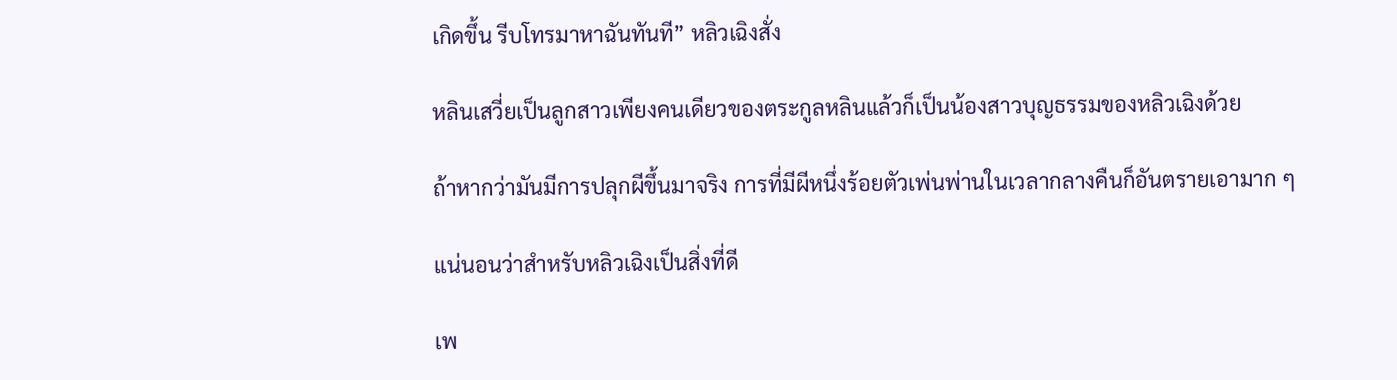เกิดขึ้น รีบโทรมาหาฉันทันที” หลิวเฉิงสั่ง

หลินเสวี่ยเป็นลูกสาวเพียงคนเดียวของตระกูลหลินแล้วก็เป็นน้องสาวบุญธรรมของหลิวเฉิงด้วย

ถ้าหากว่ามันมีการปลุกผีขึ้นมาจริง การที่มีผีหนึ่งร้อยตัวเพ่นพ่านในเวลากลางคืนก็อันตรายเอามาก ๆ

แน่นอนว่าสำหรับหลิวเฉิงเป็นสิ่งที่ดี

เพ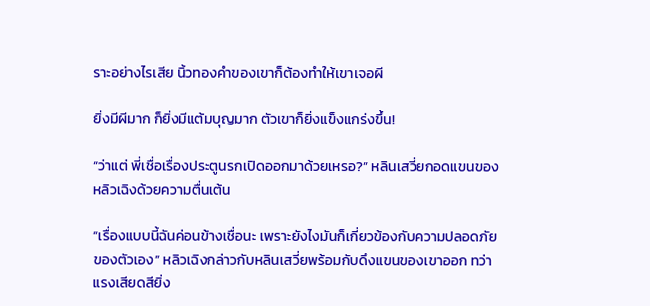ราะอย่างไรเสีย นิ้วทองคำของเขาก็ต้องทำให้เขาเจอผี

ยิ่งมีผีมาก ก็ยิ่งมีแต้มบุญมาก ตัวเขาก็ยิ่งแข็งแกร่งขึ้น!

“ว่าแต่ พี่เชื่อเรื่องประตูนรกเปิดออกมาด้วยเหรอ?” หลินเสวี่ยกอดแขนของหลิวเฉิงด้วยความตื่นเต้น

“เรื่องแบบนี้ฉันค่อนข้างเชื่อนะ เพราะยังไงมันก็เกี่ยวข้องกับความปลอดภัยของตัวเอง” หลิวเฉิงกล่าวกับหลินเสวี่ยพร้อมกับดึงแขนของเขาออก ทว่าแรงเสียดสียิ่ง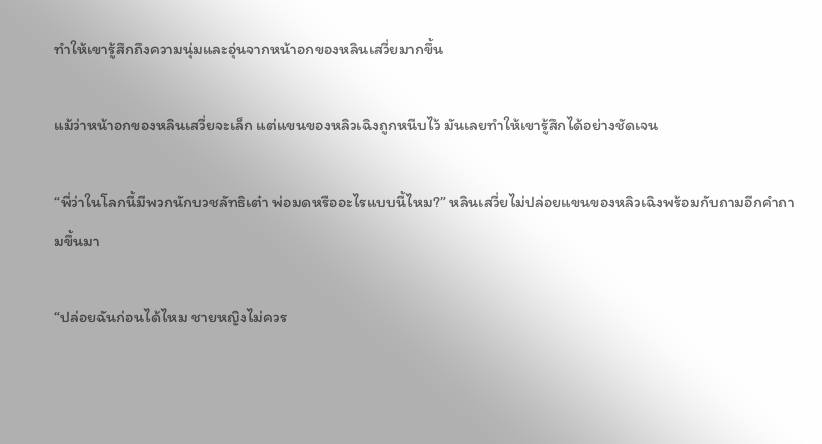ทำให้เขารู้สึกถึงความนุ่มและอุ่นจากหน้าอกของหลินเสวี่ยมากขึ้น

แม้ว่าหน้าอกของหลินเสวี่ยจะเล็ก แต่แขนของหลิวเฉิงถูกหนีบไว้ มันเลยทำให้เขารู้สึกได้อย่างชัดเจน

“พี่ว่าในโลกนี้มีพวกนักบวชลัทธิเต๋า พ่อมดหรืออะไรแบบนี้ไหม?” หลินเสวี่ยไม่ปล่อยแขนของหลิวเฉิงพร้อมกับถามอีกคำถามขึ้นมา

“ปล่อยฉันก่อนได้ไหม ชายหญิงไม่ควร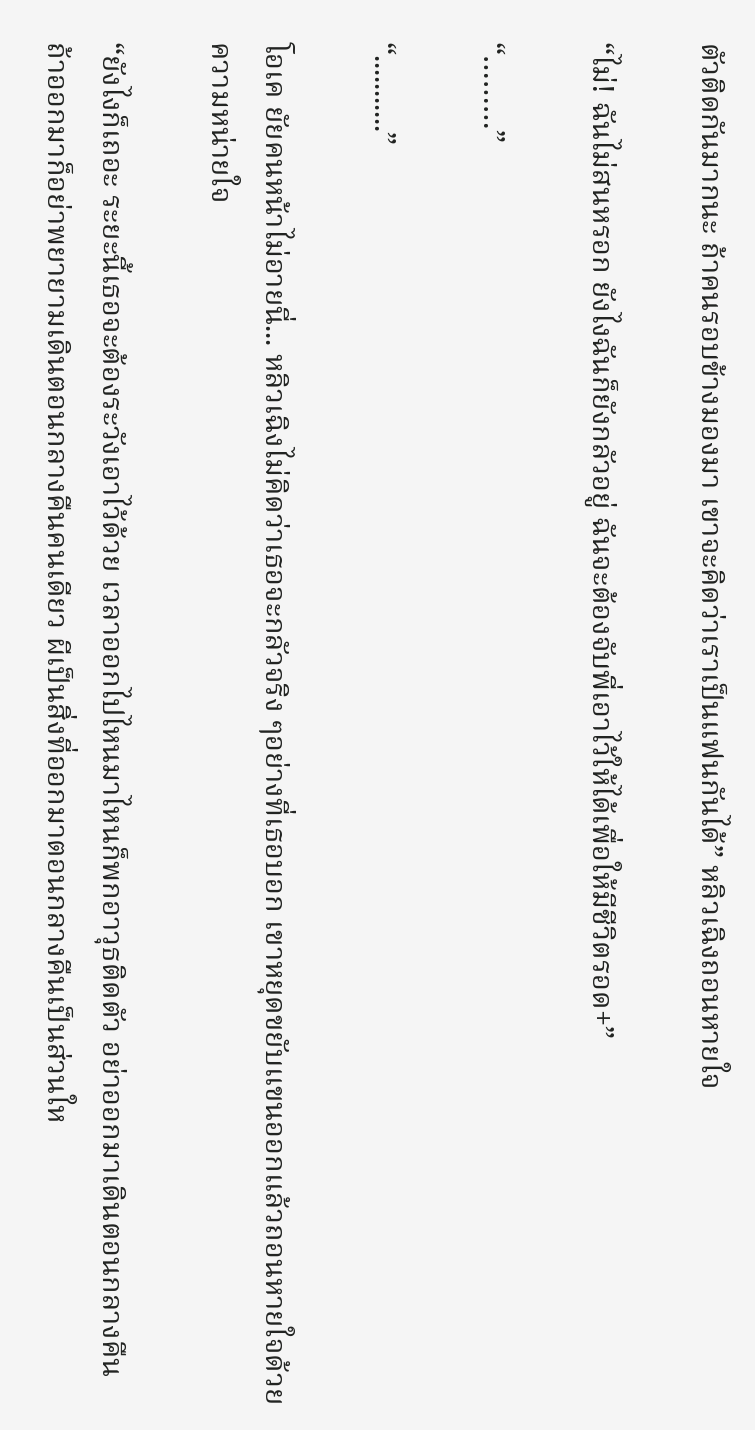ตัวติดกันมากนะ ถ้าคนรอบข้างมองมา เขาจะคิดว่าเราเป็นแฟนกันได้” หลิวเฉิงถอนหายใจ

“ไม่! ฉันไม่สนหรอก ยังไงฉันก็ยังกลัวอยู่ ฉันจะต้องจับพี่เอาไว้ให้ได้เพื่อให้มีชีวิตรอด+”

“………”

“...........”

โอเค ยัยคนหน้าไม่อายนี่... หลิวเฉิงไม่คิดว่าเธอจะกลัวจริง ๆอย่างที่เธอบอก เขาหยุดขยับแขนออกแล้วถอนหายใจด้วยความหน่ายใจ

“ยังไงก็เถอะ ระยะนี้เธอจะต้องระวังเอาไว้ด้วย เวลาออกไปไหนมาไหนก็พกอาวุธติดตัว อย่าออกมาเดินตอนกลางคืน ถ้าออกมาก็อย่าพยายามเดินตอนกลางคืนคนเดียว ผีเป็นสิ่งที่ออกมาตอนกลางคืนเป็นส่วนให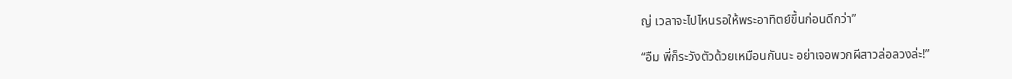ญ่ เวลาจะไปไหนรอให้พระอาทิตย์ขึ้นก่อนดีกว่า”

“อืม พี่ก็ระวังตัวด้วยเหมือนกันนะ อย่าเจอพวกผีสาวล่อลวงล่ะ!”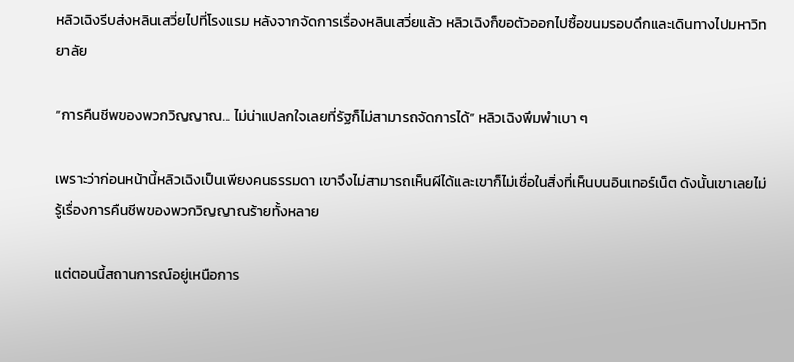หลิวเฉิงรีบส่งหลินเสวี่ยไปที่โรงแรม หลังจากจัดการเรื่องหลินเสวี่ยแล้ว หลิวเฉิงก็ขอตัวออกไปซื้อขนมรอบดึกและเดินทางไปมหาวิทยาลัย

“การคืนชีพของพวกวิญญาณ... ไม่น่าแปลกใจเลยที่รัฐก็ไม่สามารถจัดการได้” หลิวเฉิงพึมพำเบา ๆ

เพราะว่าก่อนหน้านี้หลิวเฉิงเป็นเพียงคนธรรมดา เขาจึงไม่สามารถเห็นผีได้และเขาก็ไม่เชื่อในสิ่งที่เห็นบนอินเทอร์เน็ต ดังนั้นเขาเลยไม่รู้เรื่องการคืนชีพของพวกวิญญาณร้ายทั้งหลาย

แต่ตอนนี้สถานการณ์อยู่เหนือการ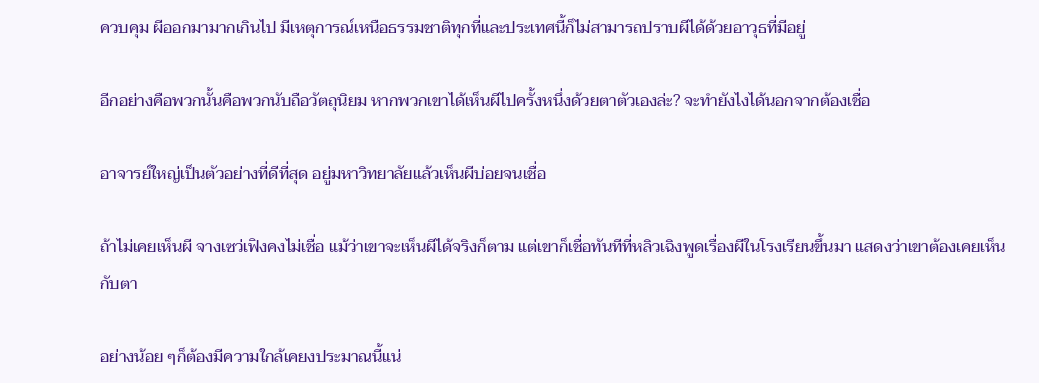ควบคุม ผีออกมามากเกินไป มีเหตุการณ์เหนือธรรมชาติทุกที่และประเทศนี้ก็ไม่สามารถปราบผีได้ด้วยอาวุธที่มีอยู่

อีกอย่างคือพวกนั้นคือพวกนับถือวัตถุนิยม หากพวกเขาได้เห็นผีไปครั้งหนึ่งด้วยตาตัวเองล่ะ? จะทำยังไงได้นอกจากต้องเชื่อ

อาจารย์ใหญ่เป็นตัวอย่างที่ดีที่สุด อยู่มหาวิทยาลัยแล้วเห็นผีบ่อยจนเชื่อ

ถ้าไม่เคยเห็นผี จางเซว่เฟิงคงไม่เชื่อ แม้ว่าเขาจะเห็นผีได้จริงก็ตาม แต่เขาก็เชื่อทันทีที่หลิวเฉิงพูดเรื่องผีในโรงเรียนขึ้นมา แสดงว่าเขาต้องเคยเห็นกับตา

อย่างน้อย ๆก็ต้องมีความใกล้เคยงประมาณนี้แน่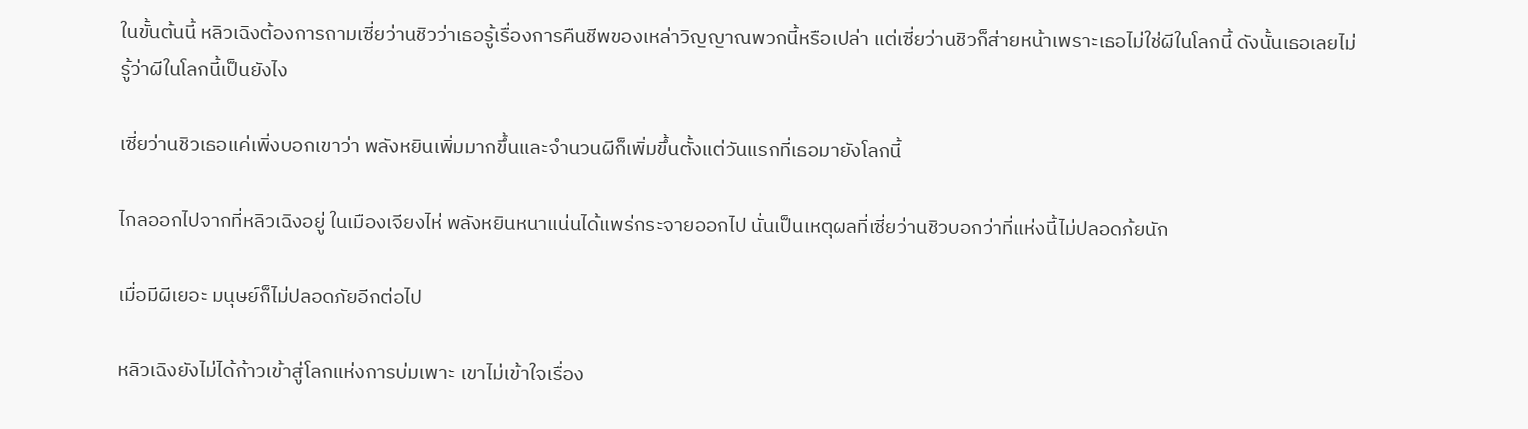ในขั้นต้นนี้ หลิวเฉิงต้องการถามเซี่ยว่านชิวว่าเธอรู้เรื่องการคืนชีพของเหล่าวิญญาณพวกนี้หรือเปล่า แต่เซี่ยว่านชิวก็ส่ายหน้าเพราะเธอไม่ใช่ผีในโลกนี้ ดังนั้นเธอเลยไม่รู้ว่าผีในโลกนี้เป็นยังไง

เซี่ยว่านชิวเธอแค่เพิ่งบอกเขาว่า พลังหยินเพิ่มมากขึ้นและจำนวนผีก็เพิ่มขึ้นตั้งแต่วันแรกที่เธอมายังโลกนี้

ไกลออกไปจากที่หลิวเฉิงอยู่ ในเมืองเจียงไห่ พลังหยินหนาแน่นได้แพร่กระจายออกไป นั่นเป็นเหตุผลที่เซี่ยว่านชิวบอกว่าที่แห่งนี้ไม่ปลอดภ้ยนัก

เมื่อมีผีเยอะ มนุษย์ก็ไม่ปลอดภัยอีกต่อไป

หลิวเฉิงยังไม่ได้ก้าวเข้าสู่โลกแห่งการบ่มเพาะ เขาไม่เข้าใจเรื่อง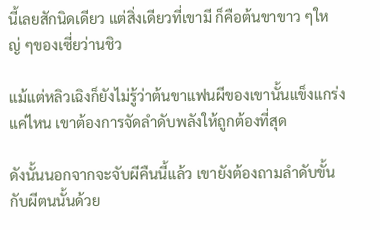นี้เลยสักนิดเดียว แต่สิ่งเดียวที่เขามี ก็คือต้นขาขาว ๆใหญ่ ๆของเซี่ยว่านชิว

แม้แต่หลิวเฉิงก็ยังไม่รู้ว่าต้นขาแฟนผีของเขานั้นแข็งแกร่งแค่ไหน เขาต้องการจัดลำดับพลังให้ถูกต้องที่สุด

ดังนั้นนอกจากจะจับผีคืนนี้แล้ว เขายังต้องถามลำดับขั้นกับผีตนนั้นด้วย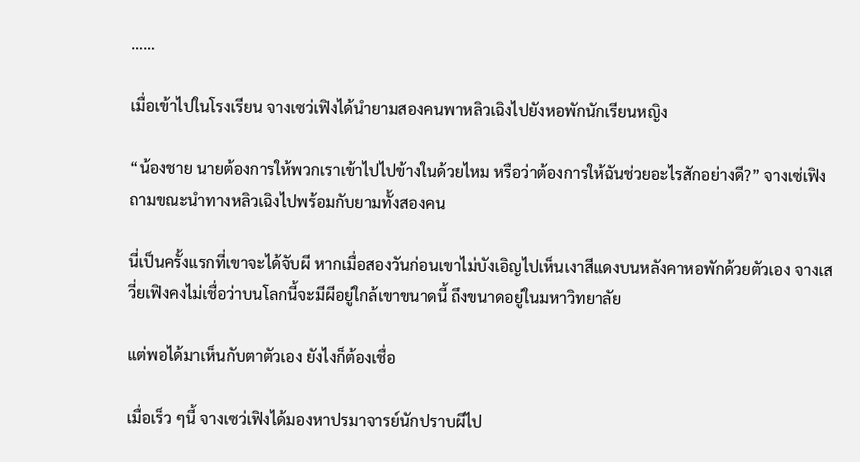……

เมื่อเข้าไปในโรงเรียน จางเซว่เฟิงได้นำยามสองคนพาหลิวเฉิงไปยังหอพักนักเรียนหญิง

“น้องชาย นายต้องการให้พวกเราเข้าไปไปข้างในด้วยไหม หรือว่าต้องการให้ฉันช่วยอะไรสักอย่างดี?” จางเซ่เฟิงถามขณะนำทางหลิวเฉิงไปพร้อมกับยามทั้งสองคน

นี่เป็นครั้งแรกที่เขาจะได้จับผี หากเมื่อสองวันก่อนเขาไม่บังเอิญไปเห็นเงาสีแดงบนหลังคาหอพักด้วยตัวเอง จางเสวี่ยเฟิงคงไม่เชื่อว่าบนโลกนี้จะมีผีอยู่ใกล้เขาขนาดนี้ ถึงขนาดอยู่ในมหาวิทยาลัย

แต่พอได้มาเห็นกับตาตัวเอง ยังไงก็ต้องเชื่อ

เมื่อเร็ว ๆนี้ จางเซว่เฟิงได้มองหาปรมาจารย์นักปราบผีไป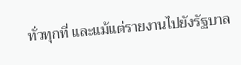ทั่วทุกที่ และแม้แต่รายงานไปยังรัฐบาล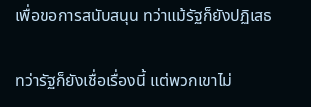เพื่อขอการสนับสนุน ทว่าแม้รัฐก็ยังปฏิเสธ

ทว่ารัฐก็ยังเชื่อเรื่องนี้ แต่พวกเขาไม่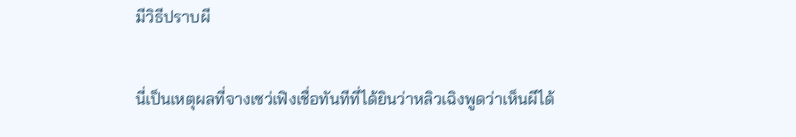มีวิธีปราบผี

นี่เป็นเหตุผลที่จางเซว่เฟิงเชื่อทันทีที่ได้ยินว่าหลิวเฉิงพูดว่าเห็นผีได้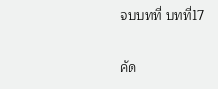จบบทที่ บทที่17

คัด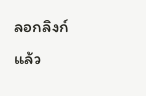ลอกลิงก์แล้ว